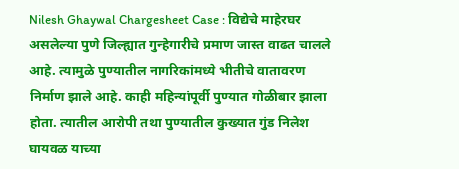Nilesh Ghaywal Chargesheet Case : विद्येचे माहेरघर असलेल्या पुणे जिल्ह्यात गुन्हेगारीचे प्रमाण जास्त वाढत चालले आहे. त्यामुळे पुण्यातील नागरिकांमध्ये भीतीचे वातावरण निर्माण झाले आहे. काही महिन्यांपूर्वी पुण्यात गोळीबार झाला होता. त्यातील आरोपी तथा पुण्यातील कुख्यात गुंड निलेश घायवळ याच्या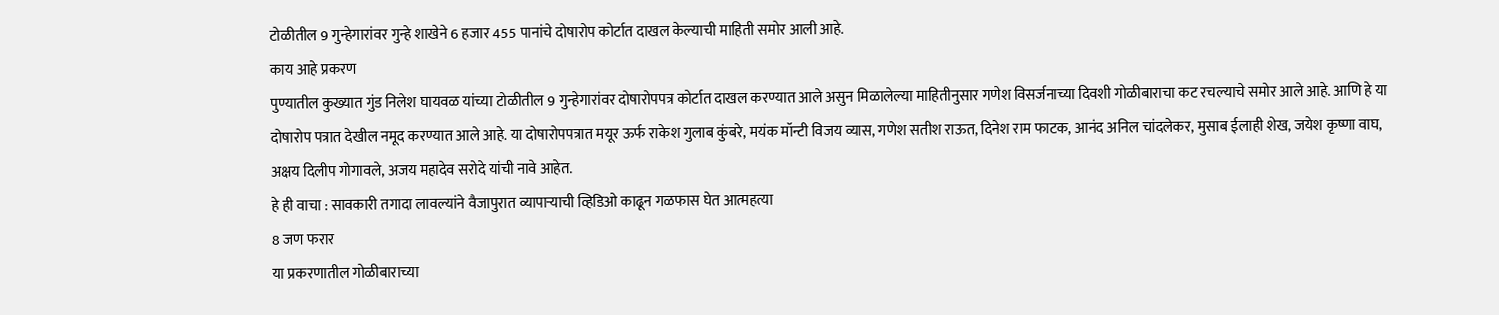टोळीतील 9 गुन्हेगारांवर गुन्हे शाखेने 6 हजार 455 पानांचे दोषारोप कोर्टात दाखल केल्याची माहिती समोर आली आहे.
काय आहे प्रकरण
पुण्यातील कुख्यात गुंड निलेश घायवळ यांच्या टोळीतील 9 गुन्हेगारांवर दोषारोपपत्र कोर्टात दाखल करण्यात आले असुन मिळालेल्या माहितीनुसार गणेश विसर्जनाच्या दिवशी गोळीबाराचा कट रचल्याचे समोर आले आहे. आणि हे या दोषारोप पत्रात देखील नमूद करण्यात आले आहे. या दोषारोपपत्रात मयूर ऊर्फ राकेश गुलाब कुंबरे, मयंक मॉन्टी विजय व्यास, गणेश सतीश राऊत, दिनेश राम फाटक, आनंद अनिल चांदलेकर, मुसाब ईलाही शेख, जयेश कृष्णा वाघ, अक्षय दिलीप गोगावले, अजय महादेव सरोदे यांची नावे आहेत.
हे ही वाचा : सावकारी तगादा लावल्यांने वैजापुरात व्यापाऱ्याची व्हिडिओ काढून गळफास घेत आत्महत्या
8 जण फरार
या प्रकरणातील गोळीबाराच्या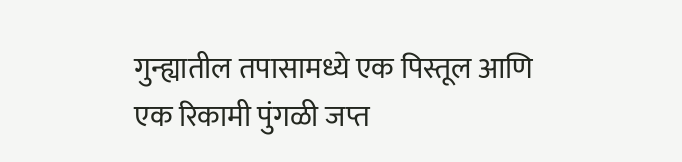गुन्ह्यातील तपासामध्ये एक पिस्तूल आणि एक रिकामी पुंगळी जप्त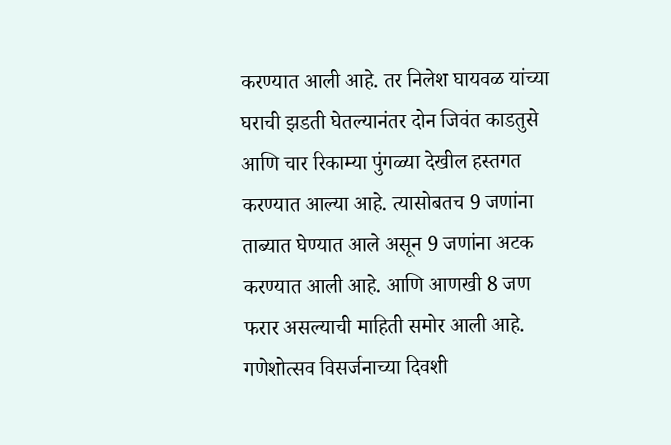करण्यात आली आहे. तर निलेश घायवळ यांच्या घराची झडती घेतल्यानंतर दोन जिवंत काडतुसे आणि चार रिकाम्या पुंगळ्या देखील हस्तगत करण्यात आल्या आहे. त्यासोबतच 9 जणांना ताब्यात घेण्यात आले असून 9 जणांना अटक करण्यात आली आहे. आणि आणखी 8 जण फरार असल्याची माहिती समोर आली आहे.
गणेशोत्सव विसर्जनाच्या दिवशी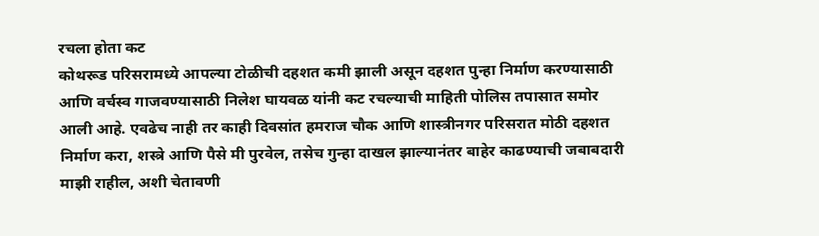रचला होता कट
कोथरूड परिसरामध्ये आपल्या टोळीची दहशत कमी झाली असून दहशत पुन्हा निर्माण करण्यासाठी आणि वर्चस्व गाजवण्यासाठी निलेश घायवळ यांनी कट रचल्याची माहिती पोलिस तपासात समोर आली आहे. एवढेच नाही तर काही दिवसांत हमराज चौक आणि शास्त्रीनगर परिसरात मोठी दहशत निर्माण करा, शस्त्रे आणि पैसे मी पुरवेल, तसेच गुन्हा दाखल झाल्यानंतर बाहेर काढण्याची जबाबदारी माझी राहील, अशी चेतावणी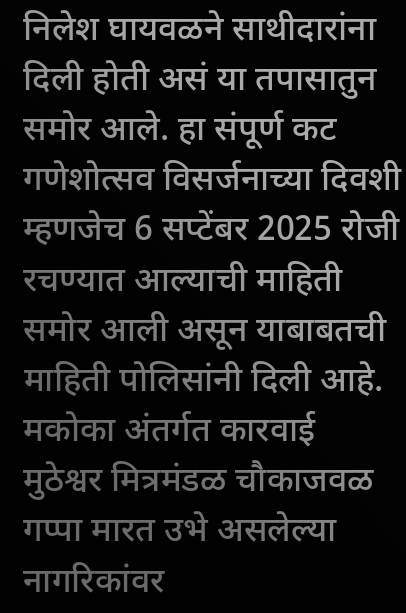निलेश घायवळने साथीदारांना दिली होती असं या तपासातुन समोर आले. हा संपूर्ण कट गणेशोत्सव विसर्जनाच्या दिवशी म्हणजेच 6 सप्टेंबर 2025 रोजी रचण्यात आल्याची माहिती समोर आली असून याबाबतची माहिती पोलिसांनी दिली आहे.
मकोका अंतर्गत कारवाई
मुठेश्वर मित्रमंडळ चौकाजवळ गप्पा मारत उभे असलेल्या नागरिकांवर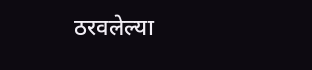ठरवलेल्या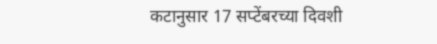कटानुसार 17 सप्टेंबरच्या दिवशी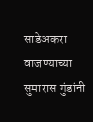साडेअकरा वाजण्याच्या सुमारास गुंडांनी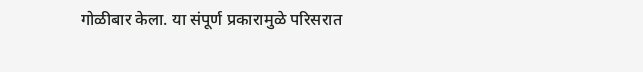गोळीबार केला. या संपूर्ण प्रकारामुळे परिसरात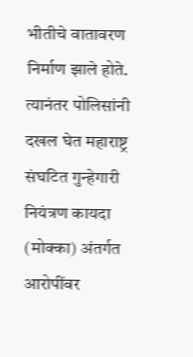भीतीचे वातावरण निर्माण झाले होते. त्यानंतर पोलिसांनी दखल घेत महाराष्ट्र संघटित गुन्हेगारी नियंत्रण कायदा (मोक्का) अंतर्गत आरोपींवर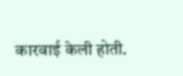कारवाई केली होती.